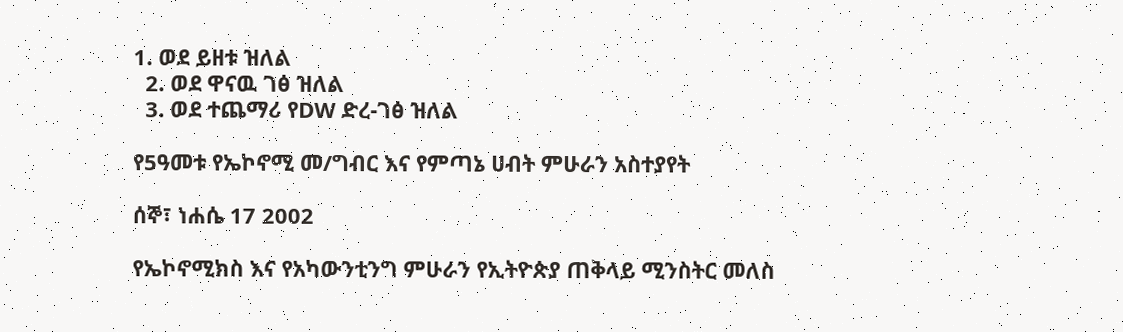1. ወደ ይዘቱ ዝለል
  2. ወደ ዋናዉ ገፅ ዝለል
  3. ወደ ተጨማሪ የDW ድረ-ገፅ ዝለል

የ5ዓመቱ የኤኮኖሚ መ/ግብር እና የምጣኔ ሀብት ምሁራን አስተያየት

ሰኞ፣ ነሐሴ 17 2002

የኤኮኖሚክስ እና የአካውንቲንግ ምሁራን የኢትዮጵያ ጠቅላይ ሚንስትር መለስ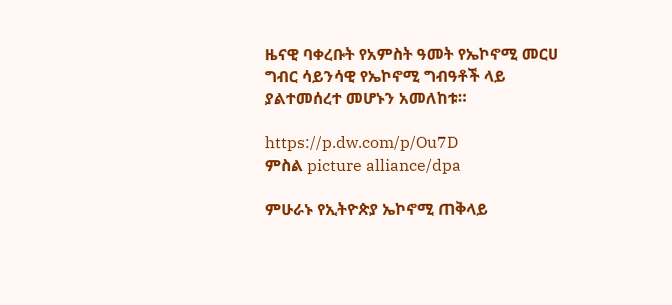ዜናዊ ባቀረቡት የአምስት ዓመት የኤኮኖሚ መርሀ ግብር ሳይንሳዊ የኤኮኖሚ ግብዓቶች ላይ ያልተመሰረተ መሆኑን አመለከቱ።

https://p.dw.com/p/Ou7D
ምስል picture alliance/dpa

ምሁራኑ የኢትዮጵያ ኤኮኖሚ ጠቅላይ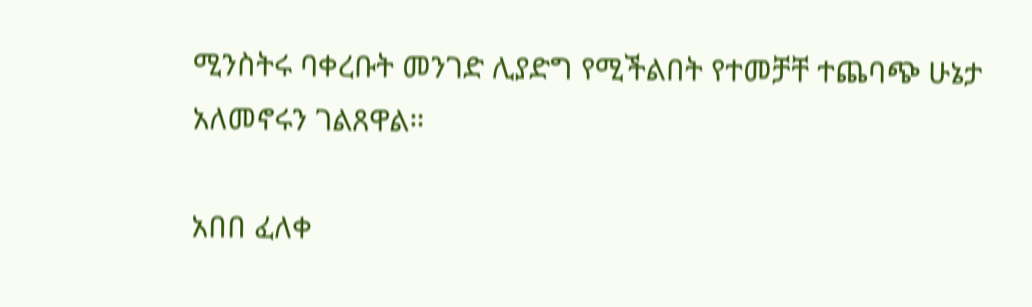ሚንስትሩ ባቀረቡት መንገድ ሊያድግ የሚችልበት የተመቻቸ ተጨባጭ ሁኔታ አለመኖሩን ገልጸዋል።

አበበ ፈለቀ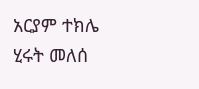አርያም ተክሌ
ሂሩት መለሰ